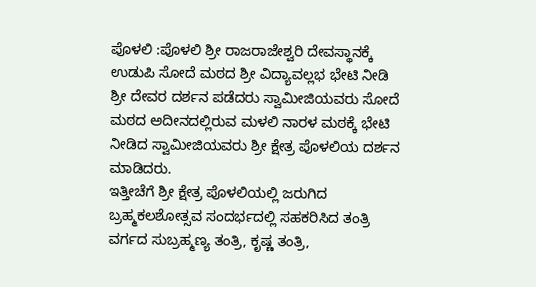ಪೊಳಲಿ :ಪೊಳಲಿ ಶ್ರೀ ರಾಜರಾಜೇಶ್ವರಿ ದೇವಸ್ಥಾನಕ್ಕೆ ಉಡುಪಿ ಸೋದೆ ಮಠದ ಶ್ರೀ ವಿದ್ಯಾವಲ್ಲಭ ಭೇಟಿ ನೀಡಿ ಶ್ರೀ ದೇವರ ದರ್ಶನ ಪಡೆದರು ಸ್ವಾಮೀಜಿಯವರು ಸೋದೆ ಮಠದ ಅದೀನದಲ್ಲಿರುವ ಮಳಲಿ ನಾರಳ ಮಠಕ್ಕೆ ಭೇಟಿ ನೀಡಿದ ಸ್ವಾಮೀಜಿಯವರು ಶ್ರೀ ಕ್ಷೇತ್ರ ಪೊಳಲಿಯ ದರ್ಶನ ಮಾಡಿದರು.
ಇತ್ತೀಚೆಗೆ ಶ್ರೀ ಕ್ಷೇತ್ರ ಪೊಳಲಿಯಲ್ಲಿ ಜರುಗಿದ ಬ್ರಹ್ಮಕಲಶೋತ್ಸವ ಸಂದರ್ಭದಲ್ಲಿ ಸಹಕರಿಸಿದ ತಂತ್ರಿ ವರ್ಗದ ಸುಬ್ರಹ್ಮಣ್ಯ ತಂತ್ರಿ, ಕೃಷ್ಣ ತಂತ್ರಿ,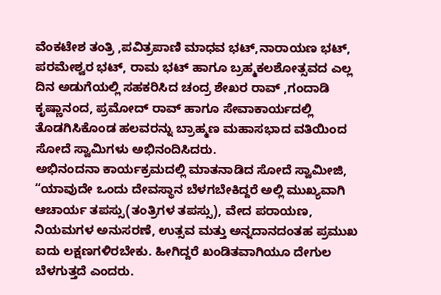ವೆಂಕಟೇಶ ತಂತ್ರಿ ,ಪವಿತ್ರಪಾಣಿ ಮಾಧವ ಭಟ್,ನಾರಾಯಣ ಭಟ್, ಪರಮೇಶ್ವರ ಭಟ್, ರಾಮ ಭಟ್ ಹಾಗೂ ಬ್ರಹ್ಮಕಲಶೋತ್ಸವದ ಎಲ್ಲ ದಿನ ಅಡುಗೆಯಲ್ಲಿ ಸಹಕರಿಸಿದ ಚಂದ್ರ ಶೇಖರ ರಾವ್ ,ಗಂದಾಡಿ ಕೃಷ್ಣಾನಂದ, ಪ್ರಮೋದ್ ರಾವ್ ಹಾಗೂ ಸೇವಾಕಾರ್ಯದಲ್ಲಿ ತೊಡಗಿಸಿಕೊಂಡ ಹಲವರನ್ನು ಬ್ರಾಹ್ಮಣ ಮಹಾಸಭಾದ ವತಿಯಿಂದ ಸೋದೆ ಸ್ವಾಮಿಗಳು ಅಭಿನಂದಿಸಿದರು.
ಅಭಿನಂದನಾ ಕಾರ್ಯಕ್ರಮದಲ್ಲಿ ಮಾತನಾಡಿದ ಸೋದೆ ಸ್ವಾಮೀಜಿ, “ಯಾವುದೇ ಒಂದು ದೇವಸ್ಥಾನ ಬೆಳಗಬೇಕಿದ್ದರೆ ಅಲ್ಲಿ ಮುಖ್ಯವಾಗಿ ಆಚಾರ್ಯ ತಪಸ್ಸು(ತಂತ್ರಿಗಳ ತಪಸ್ಸು), ವೇದ ಪರಾಯಣ, ನಿಯಮಗಳ ಅನುಸರಣೆ, ಉತ್ಸವ ಮತ್ತು ಅನ್ನದಾನದಂತಹ ಪ್ರಮುಖ ಐದು ಲಕ್ಷಣಗಳಿರಬೇಕು. ಹೀಗಿದ್ದರೆ ಖಂಡಿತವಾಗಿಯೂ ದೇಗುಲ ಬೆಳಗುತ್ತದೆ ಎಂದರು.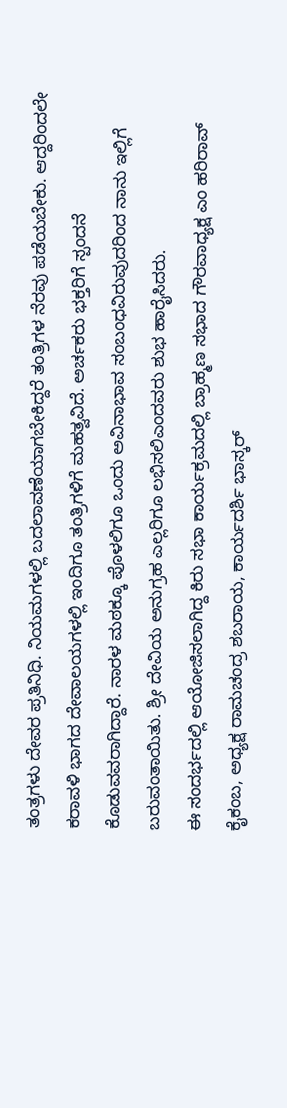ತಂತ್ರಗಳು ದೇವರ ಪ್ರತಿನಿಧಿ. ನಿಯಮಗಳಲ್ಲಿ ಬದಲಾವಣೆಯಾಗಬೇಕಿದ್ದರೆ ತಂತ್ರಿಗಳ ನೆರವು ಪಡೆಯಬೇಕು. ಆದ್ದರಿಂದಲೇ ಕರಾವಳಿ ಭಾಗದ ದೇವಾಲಯಗಳಲ್ಲಿ ಇಂದಿಗೂ ತಂತ್ರಿಗಳಿಗೆ ಮಹತ್ವವಿದೆ. ಅರ್ಚಕರು ಭಕ್ತರಿಗೆ ಸ್ಪಂದನೆ ಕೊಡುವವರಾಗಿದ್ದಾರೆ. ನಾರಳ ಮಠಕ್ಕೂ ಪೊಳಲಿಗೂ ಒಂದು ಅವಿನಾಭಾವ ಸಂಬಂಧವಿರುವುದರಿಂದ ನಾನು ಇಲ್ಲಿಗೆ ಬರುವಂತಾಯಿತು. ಶ್ರೀ ದೇವಿಯ ಅನುಗ್ರಹ ಎಲ್ಲರಿಗೂ ಲಭಿಸಲಿಎಂದವರು ಶುಭ ಹಾರೈಸಿದರು.
ಈ ಸಂದರ್ಭದಲ್ಲಿ ಆಯೋಜಿಸಲಾಗಿದ್ದ ಕಿರು ಸಭಾ ಕಾರ್ಯಕ್ರಮದಲ್ಲಿ ಬ್ರಾಹ್ಮಣ ಸಭಾದ ಗೌರವಾಧ್ಯಕ್ಷ ಎಂ ಹರಿರಾವ್ ಕೈಕಂಬ, ಅಧ್ಯಕ್ಷ ರಾಮಚಂದ್ರ ಶಬರಾಯ, ಕಾರ್ಯದರ್ಶಿ ಭಾಸ್ಕರ್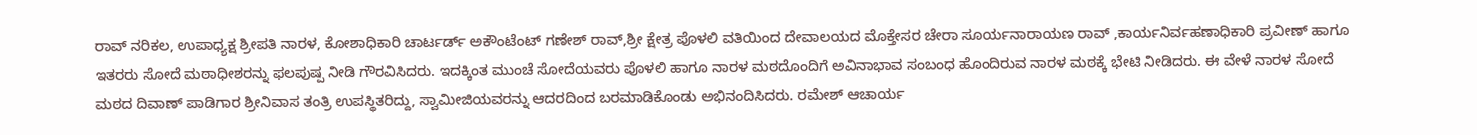ರಾವ್ ನರಿಕಲ, ಉಪಾಧ್ಯಕ್ಷ ಶ್ರೀಪತಿ ನಾರಳ, ಕೋಶಾಧಿಕಾರಿ ಚಾರ್ಟರ್ಡ್ ಅಕೌಂಟೆಂಟ್ ಗಣೇಶ್ ರಾವ್,ಶ್ರೀ ಕ್ಷೇತ್ರ ಪೊಳಲಿ ವತಿಯಿಂದ ದೇವಾಲಯದ ಮೊಕ್ತೇಸರ ಚೇರಾ ಸೂರ್ಯನಾರಾಯಣ ರಾವ್ ,ಕಾರ್ಯನಿರ್ವಹಣಾಧಿಕಾರಿ ಪ್ರವೀಣ್ ಹಾಗೂ ಇತರರು ಸೋದೆ ಮಠಾಧೀಶರನ್ನು ಫಲಪುಷ್ಪ ನೀಡಿ ಗೌರವಿಸಿದರು. ಇದಕ್ಕಿಂತ ಮುಂಚೆ ಸೋದೆಯವರು ಪೊಳಲಿ ಹಾಗೂ ನಾರಳ ಮಠದೊಂದಿಗೆ ಅವಿನಾಭಾವ ಸಂಬಂಧ ಹೊಂದಿರುವ ನಾರಳ ಮಠಕ್ಕೆ ಭೇಟಿ ನೀಡಿದರು. ಈ ವೇಳೆ ನಾರಳ ಸೋದೆ ಮಠದ ದಿವಾಣ್ ಪಾಡಿಗಾರ ಶ್ರೀನಿವಾಸ ತಂತ್ರಿ ಉಪಸ್ಥಿತರಿದ್ದು, ಸ್ವಾಮೀಜಿಯವರನ್ನು ಆದರದಿಂದ ಬರಮಾಡಿಕೊಂಡು ಅಭಿನಂದಿಸಿದರು. ರಮೇಶ್ ಆಚಾರ್ಯ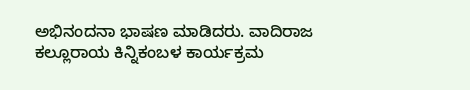ಅಭಿನಂದನಾ ಭಾಷಣ ಮಾಡಿದರು. ವಾದಿರಾಜ ಕಲ್ಲೂರಾಯ ಕಿನ್ನಿಕಂಬಳ ಕಾರ್ಯಕ್ರಮ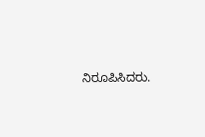ನಿರೂಪಿಸಿದರು.